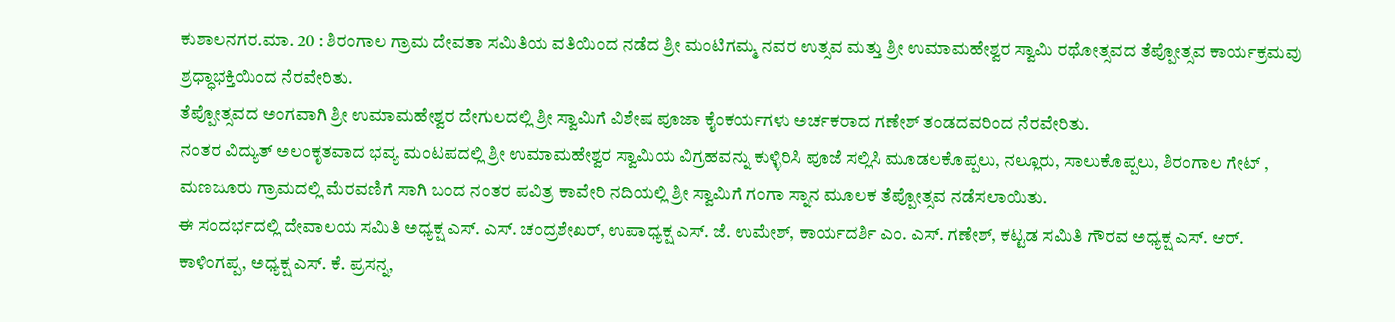ಕುಶಾಲನಗರ.ಮಾ. 20 : ಶಿರಂಗಾಲ ಗ್ರಾಮ ದೇವತಾ ಸಮಿತಿಯ ವತಿಯಿಂದ ನಡೆದ ಶ್ರೀ ಮಂಟಿಗಮ್ಮ ನವರ ಉತ್ಸವ ಮತ್ತು ಶ್ರೀ ಉಮಾಮಹೇಶ್ವರ ಸ್ವಾಮಿ ರಥೋತ್ಸವದ ತೆಪ್ಪೋತ್ಸವ ಕಾರ್ಯಕ್ರಮವು ಶ್ರಧ್ಧಾಭಕ್ತಿಯಿಂದ ನೆರವೇರಿತು.
ತೆಪ್ಪೋತ್ಸವದ ಅಂಗವಾಗಿ ಶ್ರೀ ಉಮಾಮಹೇಶ್ವರ ದೇಗುಲದಲ್ಲಿ ಶ್ರೀ ಸ್ವಾಮಿಗೆ ವಿಶೇಷ ಪೂಜಾ ಕೈಂಕರ್ಯಗಳು ಅರ್ಚಕರಾದ ಗಣೇಶ್ ತಂಡದವರಿಂದ ನೆರವೇರಿತು.
ನಂತರ ವಿದ್ಯುತ್ ಅಲಂಕೃತವಾದ ಭವ್ಯ ಮಂಟಪದಲ್ಲಿ ಶ್ರೀ ಉಮಾಮಹೇಶ್ವರ ಸ್ವಾಮಿಯ ವಿಗ್ರಹವನ್ನು ಕುಳ್ಳಿರಿಸಿ ಪೂಜೆ ಸಲ್ಲಿಸಿ ಮೂಡಲಕೊಪ್ಪಲು, ನಲ್ಲೂರು, ಸಾಲುಕೊಪ್ಪಲು, ಶಿರಂಗಾಲ ಗೇಟ್ , ಮಣಜೂರು ಗ್ರಾಮದಲ್ಲಿ ಮೆರವಣಿಗೆ ಸಾಗಿ ಬಂದ ನಂತರ ಪವಿತ್ರ ಕಾವೇರಿ ನದಿಯಲ್ಲಿ ಶ್ರೀ ಸ್ವಾಮಿಗೆ ಗಂಗಾ ಸ್ನಾನ ಮೂಲಕ ತೆಪ್ಪೋತ್ಸವ ನಡೆಸಲಾಯಿತು.
ಈ ಸಂದರ್ಭದಲ್ಲಿ ದೇವಾಲಯ ಸಮಿತಿ ಅಧ್ಯಕ್ಷ ಎಸ್. ಎಸ್. ಚಂದ್ರಶೇಖರ್, ಉಪಾಧ್ಯಕ್ಷ ಎಸ್. ಜೆ. ಉಮೇಶ್, ಕಾರ್ಯದರ್ಶಿ ಎಂ. ಎಸ್. ಗಣೇಶ್, ಕಟ್ಟಡ ಸಮಿತಿ ಗೌರವ ಅಧ್ಯಕ್ಷ ಎಸ್. ಆರ್. ಕಾಳಿಂಗಪ್ಪ, ಅಧ್ಯಕ್ಷ ಎಸ್. ಕೆ. ಪ್ರಸನ್ನ,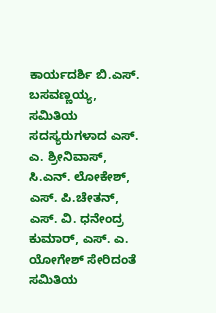ಕಾರ್ಯದರ್ಶಿ ಬಿ.ಎಸ್. ಬಸವಣ್ಣಯ್ಯ, ಸಮಿತಿಯ ಸದಸ್ಯರುಗಳಾದ ಎಸ್. ಎ. ಶ್ರೀನಿವಾಸ್, ಸಿ.ಎನ್. ಲೋಕೇಶ್, ಎಸ್. ಪಿ.ಚೇತನ್, ಎಸ್. ವಿ. ಧನೇಂದ್ರ ಕುಮಾರ್, ಎಸ್. ಎ. ಯೋಗೇಶ್ ಸೇರಿದಂತೆ ಸಮಿತಿಯ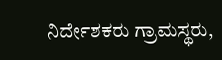ನಿರ್ದೇಶಕರು ಗ್ರಾಮಸ್ಥರು,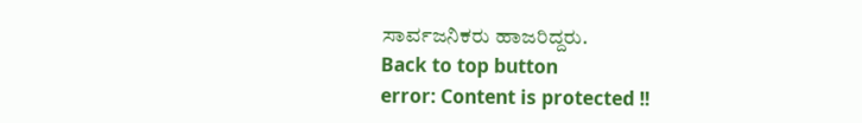ಸಾರ್ವಜನಿಕರು ಹಾಜರಿದ್ದರು.
Back to top button
error: Content is protected !!